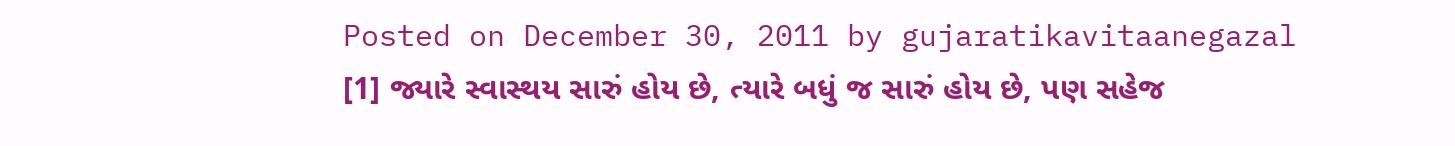Posted on December 30, 2011 by gujaratikavitaanegazal
[1] જ્યારે સ્વાસ્થય સારું હોય છે, ત્યારે બધું જ સારું હોય છે, પણ સહેજ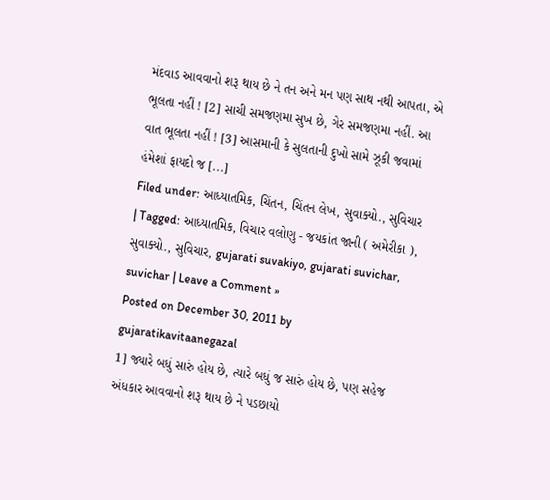મંદવાડ આવવાનો શરૂ થાય છે ને તન અને મન પણ સાથ નથી આપતા, એ ભૂલતા નહીં ! [2] સાચી સમજણમા સુખ છે, ગેર સમજણમા નહીં. આ વાત ભૂલતા નહીં ! [3] આસમાની કે સુલતાની દુખો સામે ઝૂકી જવામાં હંમેશાં ફાયદો જ [...]
Filed under: આધ્યાતમિક, ચિંતન, ચિંતન લેખ, સુવાક્યો., સુવિચાર | Tagged: આધ્યાતમિક, વિચાર વલોણુ - જયકાંત જાની ( અમેરીકા ), સુવાક્યો., સુવિચાર, gujarati suvakiyo, gujarati suvichar, suvichar | Leave a Comment »
Posted on December 30, 2011 by gujaratikavitaanegazal
1] જ્યારે બધું સારું હોય છે, ત્યારે બધું જ સારું હોય છે, પણ સહેજ અંધકાર આવવાનો શરૂ થાય છે ને પડછાયો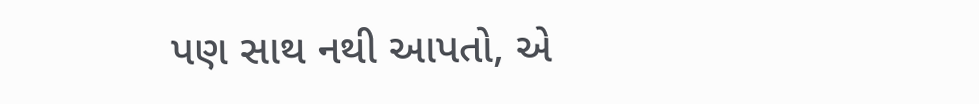પણ સાથ નથી આપતો, એ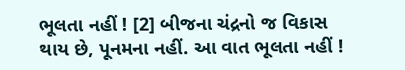ભૂલતા નહીં ! [2] બીજના ચંદ્રનો જ વિકાસ થાય છે, પૂનમના નહીં. આ વાત ભૂલતા નહીં !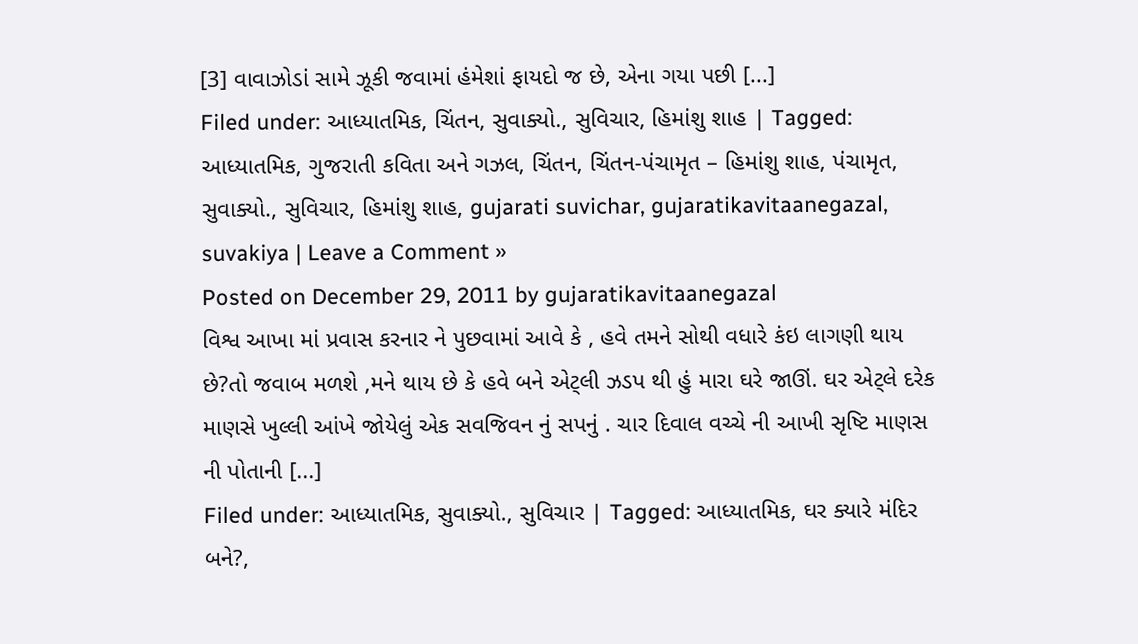[3] વાવાઝોડાં સામે ઝૂકી જવામાં હંમેશાં ફાયદો જ છે, એના ગયા પછી [...]
Filed under: આધ્યાતમિક, ચિંતન, સુવાક્યો., સુવિચાર, હિમાંશુ શાહ | Tagged: આધ્યાતમિક, ગુજરાતી કવિતા અને ગઝલ, ચિંતન, ચિંતન-પંચામૃત – હિમાંશુ શાહ, પંચામૃત, સુવાક્યો., સુવિચાર, હિમાંશુ શાહ, gujarati suvichar, gujaratikavitaanegazal, suvakiya | Leave a Comment »
Posted on December 29, 2011 by gujaratikavitaanegazal
વિશ્વ આખા માં પ્રવાસ કરનાર ને પુછવામાં આવે કે , હવે તમને સોથી વધારે કંઇ લાગણી થાય છે?તો જવાબ મળશે ,મને થાય છે કે હવે બને એટ્લી ઝડપ થી હું મારા ઘરે જાઊં. ઘર એટ્લે દરેક માણસે ખુલ્લી આંખે જોયેલું એક સવજિવન નું સપનું . ચાર દિવાલ વચ્ચે ની આખી સૃષ્ટિ માણસ ની પોતાની [...]
Filed under: આધ્યાતમિક, સુવાક્યો., સુવિચાર | Tagged: આધ્યાતમિક, ઘર ક્યારે મંદિર બને?,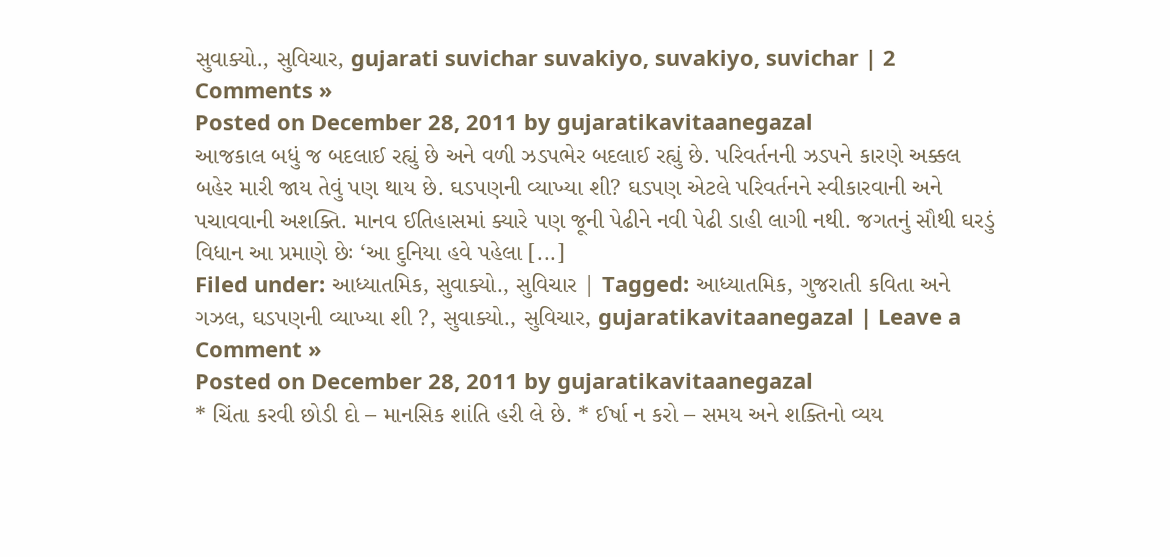સુવાક્યો., સુવિચાર, gujarati suvichar suvakiyo, suvakiyo, suvichar | 2 Comments »
Posted on December 28, 2011 by gujaratikavitaanegazal
આજકાલ બધું જ બદલાઈ રહ્યું છે અને વળી ઝડપભેર બદલાઈ રહ્યું છે. પરિવર્તનની ઝડપને કારણે અક્કલ બહેર મારી જાય તેવું પણ થાય છે. ઘડપણની વ્યાખ્યા શી? ઘડપણ એટલે પરિવર્તનને સ્વીકારવાની અને પચાવવાની અશક્તિ. માનવ ઈતિહાસમાં ક્યારે પણ જૂની પેઢીને નવી પેઢી ડાહી લાગી નથી. જગતનું સૌથી ઘરડું વિધાન આ પ્રમાણે છેઃ ‘આ દુનિયા હવે પહેલા [...]
Filed under: આધ્યાતમિક, સુવાક્યો., સુવિચાર | Tagged: આધ્યાતમિક, ગુજરાતી કવિતા અને ગઝલ, ઘડપણની વ્યાખ્યા શી ?, સુવાક્યો., સુવિચાર, gujaratikavitaanegazal | Leave a Comment »
Posted on December 28, 2011 by gujaratikavitaanegazal
* ચિંતા કરવી છોડી દો – માનસિક શાંતિ હરી લે છે. * ઈર્ષા ન કરો – સમય અને શક્તિનો વ્યય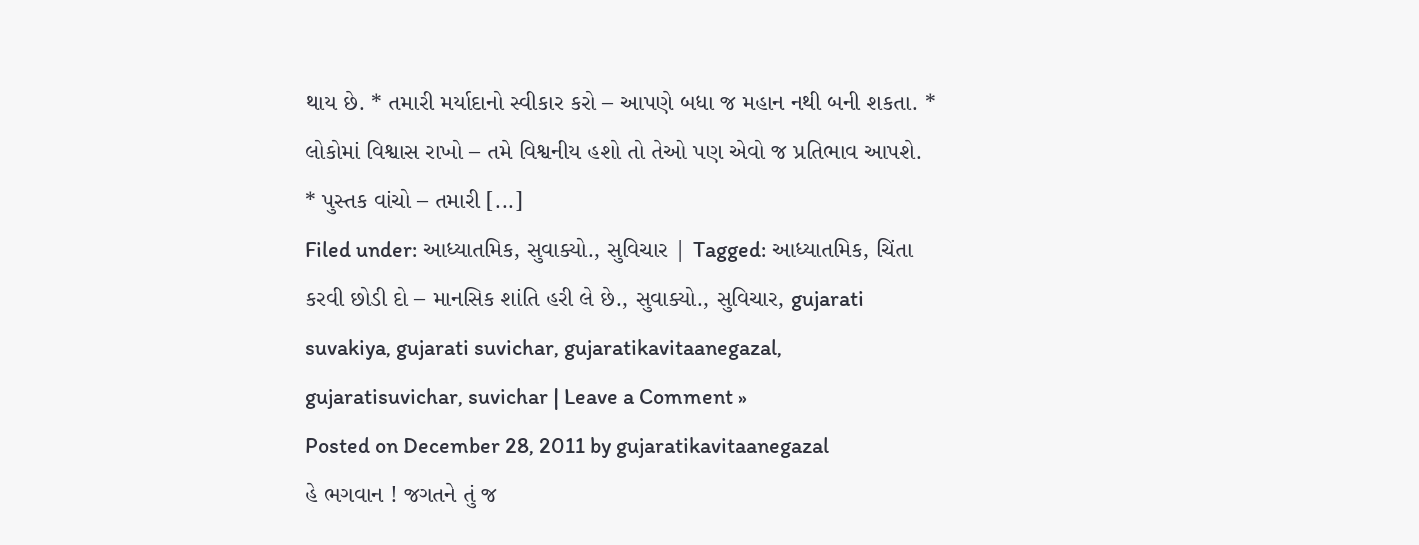થાય છે. * તમારી મર્યાદાનો સ્વીકાર કરો – આપણે બધા જ મહાન નથી બની શકતા. * લોકોમાં વિશ્વાસ રાખો – તમે વિશ્વનીય હશો તો તેઓ પણ એવો જ પ્રતિભાવ આપશે. * પુસ્તક વાંચો – તમારી [...]
Filed under: આધ્યાતમિક, સુવાક્યો., સુવિચાર | Tagged: આધ્યાતમિક, ચિંતા કરવી છોડી દો – માનસિક શાંતિ હરી લે છે., સુવાક્યો., સુવિચાર, gujarati suvakiya, gujarati suvichar, gujaratikavitaanegazal, gujaratisuvichar, suvichar | Leave a Comment »
Posted on December 28, 2011 by gujaratikavitaanegazal
હે ભગવાન ! જગતને તું જ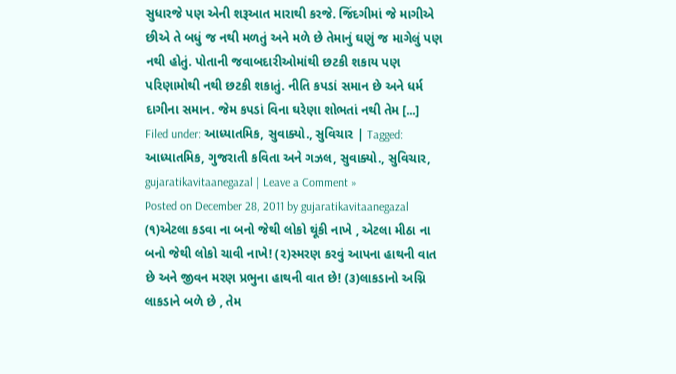સુધારજે પણ એની શરૂઆત મારાથી કરજે. જિંદગીમાં જે માગીએ છીએ તે બધું જ નથી મળતું અને મળે છે તેમાનું ઘણું જ માગેલું પણ નથી હોતું. પોતાની જવાબદારીઓમાંથી છટકી શકાય પણ પરિણામોથી નથી છટકી શકાતું. નીતિ કપડાં સમાન છે અને ધર્મ દાગીના સમાન. જેમ કપડાં વિના ઘરેણા શોભતાં નથી તેમ [...]
Filed under: આધ્યાતમિક, સુવાક્યો., સુવિચાર | Tagged: આધ્યાતમિક, ગુજરાતી કવિતા અને ગઝલ, સુવાક્યો., સુવિચાર, gujaratikavitaanegazal | Leave a Comment »
Posted on December 28, 2011 by gujaratikavitaanegazal
(૧)એટલા કડવા ના બનો જેથી લોકો થૂંકી નાખે , એટલા મીઠા ના બનો જેથી લોકો ચાવી નાખે! (૨)સ્મરણ કરવું આપના હાથની વાત છે અને જીવન મરણ પ્રભુના હાથની વાત છે! (૩)લાકડાનો અગ્નિ લાકડાને બળે છે , તેમ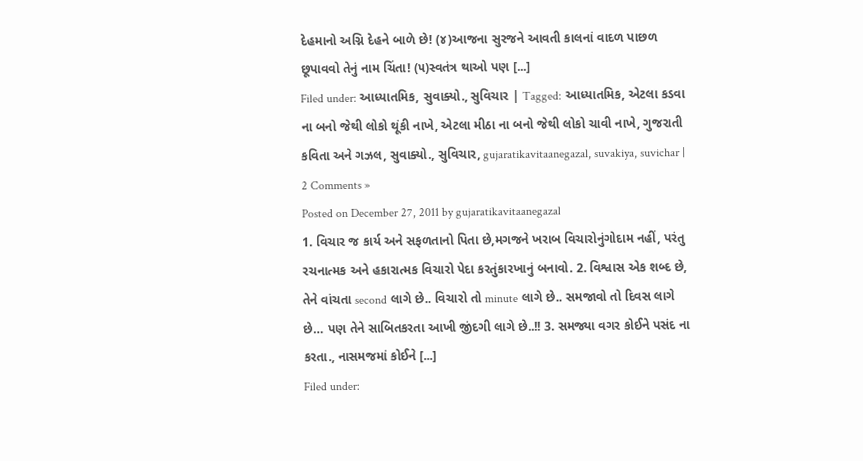દેહમાનો અગ્નિ દેહને બાળે છે! (૪)આજના સુરજને આવતી કાલનાં વાદળ પાછળ છૂપાવવો તેનું નામ ચિંતા! (૫)સ્વતંત્ર થાઓ પણ [...]
Filed under: આધ્યાતમિક, સુવાક્યો., સુવિચાર | Tagged: આધ્યાતમિક, એટલા કડવા ના બનો જેથી લોકો થૂંકી નાખે, એટલા મીઠા ના બનો જેથી લોકો ચાવી નાખે, ગુજરાતી કવિતા અને ગઝલ, સુવાક્યો., સુવિચાર, gujaratikavitaanegazal, suvakiya, suvichar | 2 Comments »
Posted on December 27, 2011 by gujaratikavitaanegazal
1. વિચાર જ કાર્ય અને સફળતાનો પિતા છે,મગજને ખરાબ વિચારોનુંગોદામ નહીં, પરંતુ રચનાત્મક અને હકારાત્મક વિચારો પેદા કરતુંકારખાનું બનાવો. 2. વિશ્વાસ એક શબ્દ છે, તેને વાંચતા second લાગે છે.. વિચારો તો minute લાગે છે.. સમજાવો તો દિવસ લાગે છે… પણ તેને સાબિતકરતા આખી જીંદગી લાગે છે..!! 3. સમજ્યા વગર કોઈને પસંદ ના કરતા., નાસમજમાં કોઈને [...]
Filed under: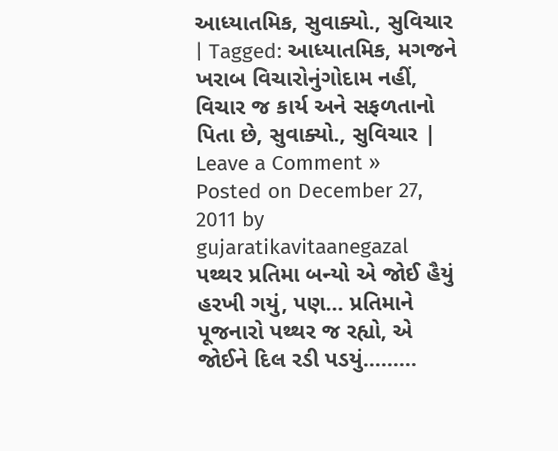આધ્યાતમિક, સુવાક્યો., સુવિચાર | Tagged: આધ્યાતમિક, મગજને ખરાબ વિચારોનુંગોદામ નહીં, વિચાર જ કાર્ય અને સફળતાનો પિતા છે, સુવાક્યો., સુવિચાર | Leave a Comment »
Posted on December 27, 2011 by gujaratikavitaanegazal
પથ્થર પ્રતિમા બન્યો એ જોઈ હૈયું હરખી ગયું, પણ… પ્રતિમાને પૂજનારો પથ્થર જ રહ્યો, એ જોઈને દિલ રડી પડયું………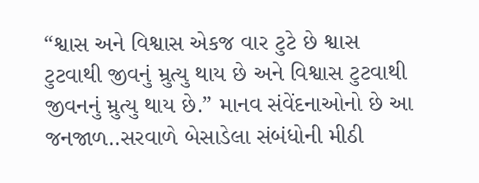“શ્વાસ અને વિશ્વાસ એકજ વાર ટુટે છે શ્વાસ ટુટવાથી જીવનું મ્રુત્યુ થાય છે અને વિશ્વાસ ટુટવાથી જીવનનું મ્રુત્યુ થાય છે.” માનવ સંવેંદનાઓનો છે આ જનજાળ..સરવાળે બેસાડેલા સંબંધોની મીઠી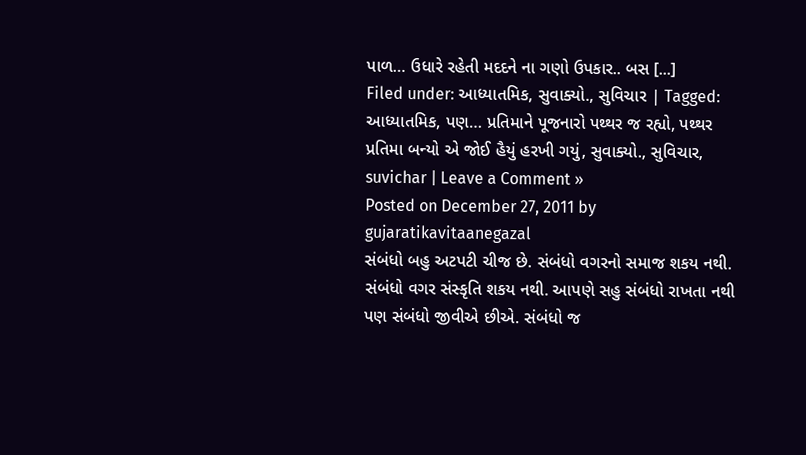પાળ… ઉધારે રહેતી મદદને ના ગણો ઉપકાર.. બસ [...]
Filed under: આધ્યાતમિક, સુવાક્યો., સુવિચાર | Tagged: આધ્યાતમિક, પણ… પ્રતિમાને પૂજનારો પથ્થર જ રહ્યો, પથ્થર પ્રતિમા બન્યો એ જોઈ હૈયું હરખી ગયું, સુવાક્યો., સુવિચાર, suvichar | Leave a Comment »
Posted on December 27, 2011 by gujaratikavitaanegazal
સંબંધો બહુ અટપટી ચીજ છે. સંબંધો વગરનો સમાજ શકય નથી. સંબંધો વગર સંસ્કૃતિ શકય નથી. આપણે સહુ સંબંધો રાખતા નથી પણ સંબંધો જીવીએ છીએ. સંબંધો જ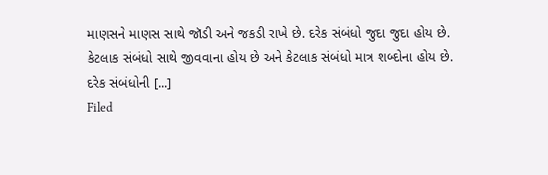માણસને માણસ સાથે જૉડી અને જકડી રાખે છે. દરેક સંબંધો જુદા જુદા હોય છે. કેટલાક સંબંધો સાથે જીવવાના હોય છે અને કેટલાક સંબંધો માત્ર શબ્દોના હોય છે. દરેક સંબંધોની [...]
Filed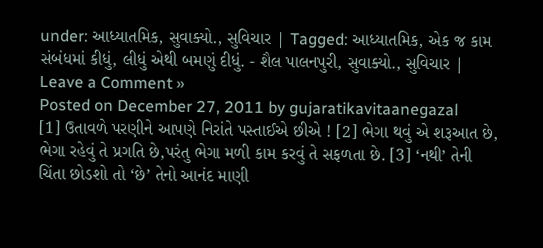under: આધ્યાતમિક, સુવાક્યો., સુવિચાર | Tagged: આધ્યાતમિક, એક જ કામ સંબંધમાં કીધું, લીધું એથી બમણું દીધું. - શૈલ પાલનપુરી, સુવાક્યો., સુવિચાર | Leave a Comment »
Posted on December 27, 2011 by gujaratikavitaanegazal
[1] ઉતાવળે પરણીને આપણે નિરાંતે પસ્તાઈએ છીએ ! [2] ભેગા થવું એ શરૂઆત છે, ભેગા રહેવું તે પ્રગતિ છે,પરંતુ ભેગા મળી કામ કરવું તે સફળતા છે. [3] ‘નથી’ તેની ચિંતા છોડશો તો ‘છે’ તેનો આનંદ માણી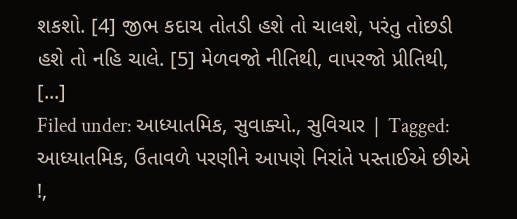શકશો. [4] જીભ કદાચ તોતડી હશે તો ચાલશે, પરંતુ તોછડી હશે તો નહિ ચાલે. [5] મેળવજો નીતિથી, વાપરજો પ્રીતિથી, [...]
Filed under: આધ્યાતમિક, સુવાક્યો., સુવિચાર | Tagged: આધ્યાતમિક, ઉતાવળે પરણીને આપણે નિરાંતે પસ્તાઈએ છીએ !,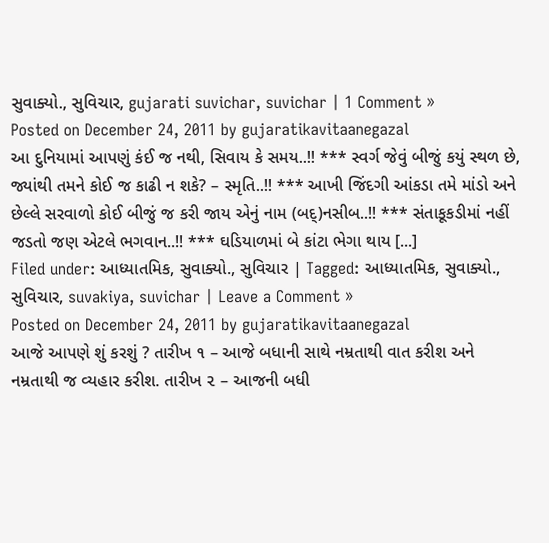સુવાક્યો., સુવિચાર, gujarati suvichar, suvichar | 1 Comment »
Posted on December 24, 2011 by gujaratikavitaanegazal
આ દુનિયામાં આપણું કંઈ જ નથી, સિવાય કે સમય..!! *** સ્વર્ગ જેવું બીજું કયું સ્થળ છે, જ્યાંથી તમને કોઈ જ કાઢી ન શકે? – સ્મૃતિ..!! *** આખી જિંદગી આંકડા તમે માંડો અને છેલ્લે સરવાળો કોઈ બીજું જ કરી જાય એનું નામ (બદ્)નસીબ..!! *** સંતાકૂકડીમાં નહીં જડતો જણ એટલે ભગવાન..!! *** ઘડિયાળમાં બે કાંટા ભેગા થાય [...]
Filed under: આધ્યાતમિક, સુવાક્યો., સુવિચાર | Tagged: આધ્યાતમિક, સુવાક્યો., સુવિચાર, suvakiya, suvichar | Leave a Comment »
Posted on December 24, 2011 by gujaratikavitaanegazal
આજે આપણે શું કરશું ? તારીખ ૧ – આજે બધાની સાથે નમ્રતાથી વાત કરીશ અને નમ્રતાથી જ વ્યહાર કરીશ. તારીખ ૨ – આજની બધી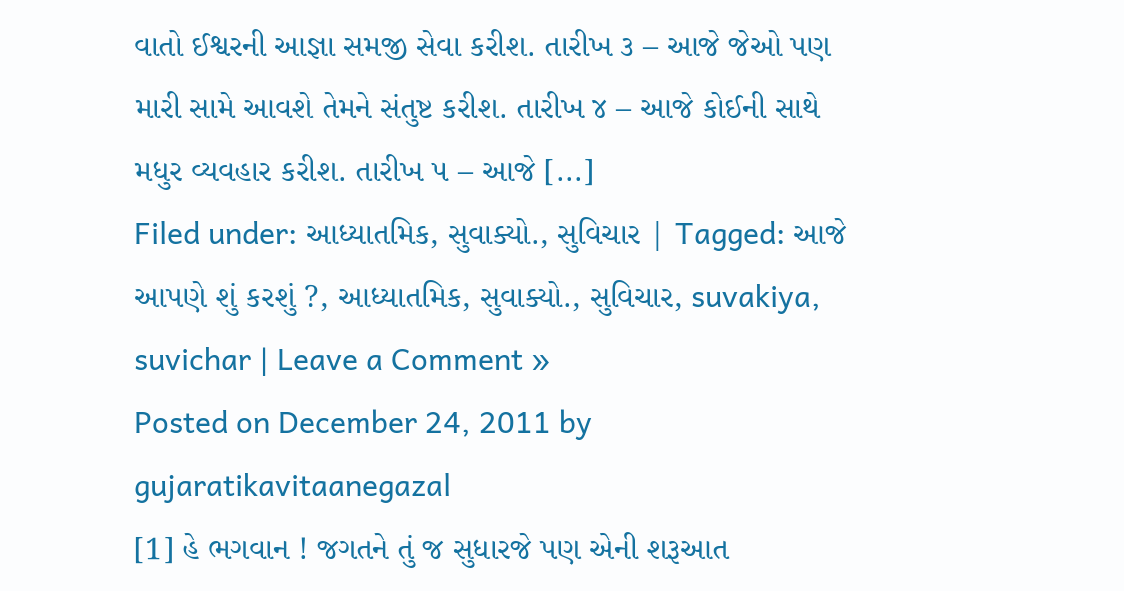વાતો ઈશ્વરની આજ્ઞા સમજી સેવા કરીશ. તારીખ ૩ – આજે જેઓ પણ મારી સામે આવશે તેમને સંતુષ્ટ કરીશ. તારીખ ૪ – આજે કોઈની સાથે મધુર વ્યવહાર કરીશ. તારીખ ૫ – આજે [...]
Filed under: આધ્યાતમિક, સુવાક્યો., સુવિચાર | Tagged: આજે આપણે શું કરશું ?, આધ્યાતમિક, સુવાક્યો., સુવિચાર, suvakiya, suvichar | Leave a Comment »
Posted on December 24, 2011 by gujaratikavitaanegazal
[1] હે ભગવાન ! જગતને તું જ સુધારજે પણ એની શરૂઆત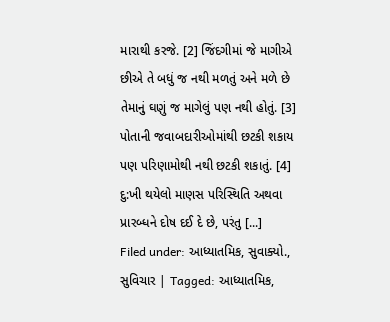મારાથી કરજે. [2] જિંદગીમાં જે માગીએ છીએ તે બધું જ નથી મળતું અને મળે છે તેમાનું ઘણું જ માગેલું પણ નથી હોતું. [3] પોતાની જવાબદારીઓમાંથી છટકી શકાય પણ પરિણામોથી નથી છટકી શકાતું. [4] દુ:ખી થયેલો માણસ પરિસ્થિતિ અથવા પ્રારબ્ધને દોષ દઈ દે છે, પરંતુ [...]
Filed under: આધ્યાતમિક, સુવાક્યો., સુવિચાર | Tagged: આધ્યાતમિક,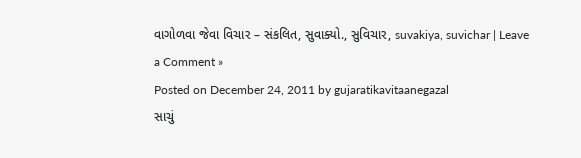વાગોળવા જેવા વિચાર – સંકલિત, સુવાક્યો., સુવિચાર, suvakiya, suvichar | Leave a Comment »
Posted on December 24, 2011 by gujaratikavitaanegazal
સાચું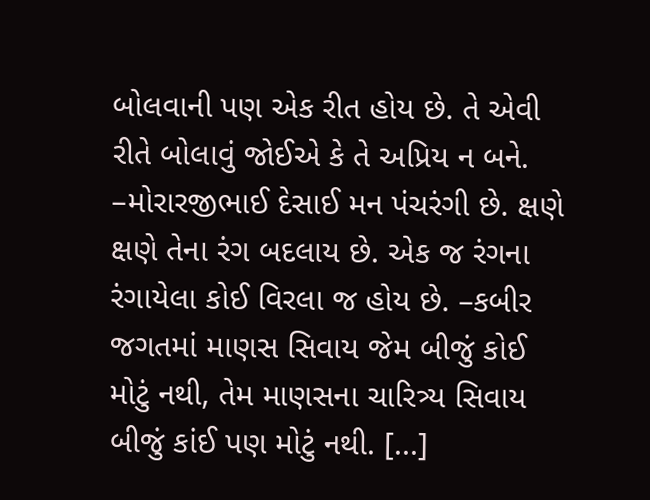બોલવાની પણ એક રીત હોય છે. તે એવી રીતે બોલાવું જોઈએ કે તે અપ્રિય ન બને. –મોરારજીભાઈ દેસાઈ મન પંચરંગી છે. ક્ષણે ક્ષણે તેના રંગ બદલાય છે. એક જ રંગના રંગાયેલા કોઈ વિરલા જ હોય છે. –કબીર જગતમાં માણસ સિવાય જેમ બીજું કોઈ મોટું નથી, તેમ માણસના ચારિત્ર્ય સિવાય બીજું કાંઈ પણ મોટું નથી. [...]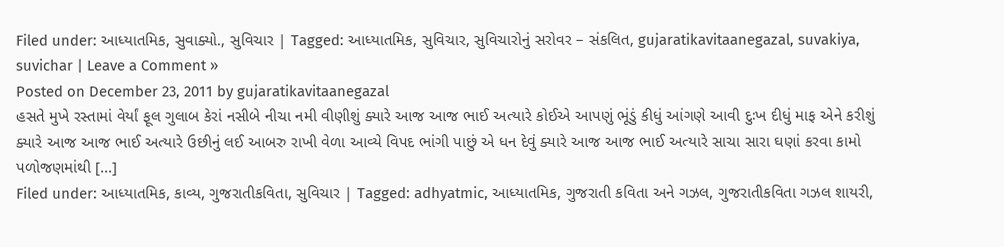Filed under: આધ્યાતમિક, સુવાક્યો., સુવિચાર | Tagged: આધ્યાતમિક, સુવિચાર, સુવિચારોનું સરોવર – સંકલિત, gujaratikavitaanegazal, suvakiya, suvichar | Leave a Comment »
Posted on December 23, 2011 by gujaratikavitaanegazal
હસતે મુખે રસ્તામાં વેર્યાં ફૂલ ગુલાબ કેરાં નસીબે નીચા નમી વીણીશું ક્યારે આજ આજ ભાઈ અત્યારે કોઈએ આપણું ભૂંડું કીધું આંગણે આવી દુઃખ દીધું માફ એને કરીશું ક્યારે આજ આજ ભાઈ અત્યારે ઉછીનું લઈ આબરુ રાખી વેળા આવ્યે વિપદ ભાંગી પાછું એ ધન દેવું ક્યારે આજ આજ ભાઈ અત્યારે સાચા સારા ઘણાં કરવા કામો પળોજણમાંથી [...]
Filed under: આધ્યાતમિક, કાવ્ય, ગુજરાતીકવિતા, સુવિચાર | Tagged: adhyatmic, આધ્યાતમિક, ગુજરાતી કવિતા અને ગઝલ, ગુજરાતીકવિતા ગઝલ શાયરી,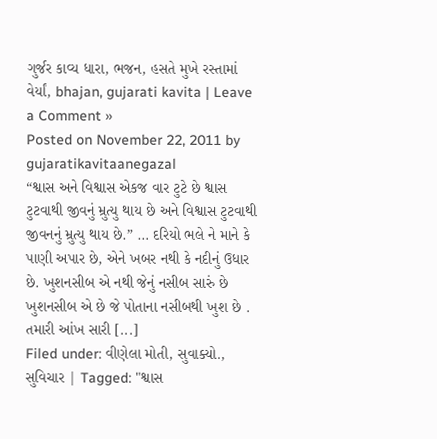ગુર્જર કાવ્ય ધારા, ભજન, હસતે મુખે રસ્તામાં વેર્યાં, bhajan, gujarati kavita | Leave a Comment »
Posted on November 22, 2011 by gujaratikavitaanegazal
“શ્વાસ અને વિશ્વાસ એકજ વાર ટુટે છે શ્વાસ ટુટવાથી જીવનું મ્રુત્યુ થાય છે અને વિશ્વાસ ટુટવાથી જીવનનું મ્રુત્યુ થાય છે.” … દરિયો ભલે ને માને કે પાણી અપાર છે, એને ખબર નથી કે નદીનું ઉધાર છે. ખુશનસીબ એ નથી જેનું નસીબ સારું છે ખુશનસીબ એ છે જે પોતાના નસીબથી ખુશ છે . તમારી આંખ સારી [...]
Filed under: વીણેલા મોતી, સુવાક્યો., સુવિચાર | Tagged: "શ્વાસ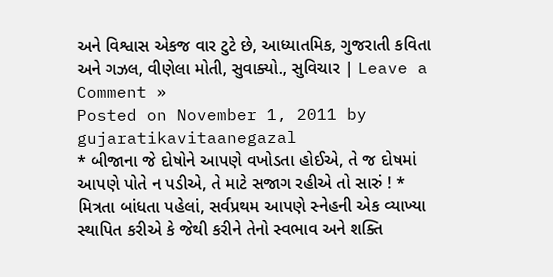અને વિશ્વાસ એકજ વાર ટુટે છે, આધ્યાતમિક, ગુજરાતી કવિતા અને ગઝલ, વીણેલા મોતી, સુવાક્યો., સુવિચાર | Leave a Comment »
Posted on November 1, 2011 by gujaratikavitaanegazal
* બીજાના જે દોષોને આપણે વખોડતા હોઈએ, તે જ દોષમાં આપણે પોતે ન પડીએ, તે માટે સજાગ રહીએ તો સારું ! * મિત્રતા બાંધતા પહેલાં, સર્વપ્રથમ આપણે સ્નેહની એક વ્યાખ્યા સ્થાપિત કરીએ કે જેથી કરીને તેનો સ્વભાવ અને શક્તિ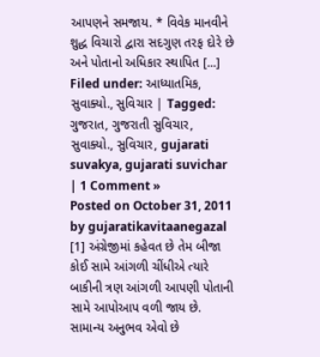આપણને સમજાય. * વિવેક માનવીને શુદ્ધ વિચારો દ્વારા સદગુણ તરફ દોરે છે અને પોતાનો અધિકાર સ્થાપિત [...]
Filed under: આધ્યાતમિક, સુવાક્યો., સુવિચાર | Tagged: ગુજરાત, ગુજરાતી સુવિચાર, સુવાક્યો., સુવિચાર, gujarati suvakya, gujarati suvichar | 1 Comment »
Posted on October 31, 2011 by gujaratikavitaanegazal
[1] અંગ્રેજીમાં કહેવત છે તેમ બીજા કોઈ સામે આંગળી ચીંધીએ ત્યારે બાકીની ત્રણ આંગળી આપણી પોતાની સામે આપોઆપ વળી જાય છે. સામાન્ય અનુભવ એવો છે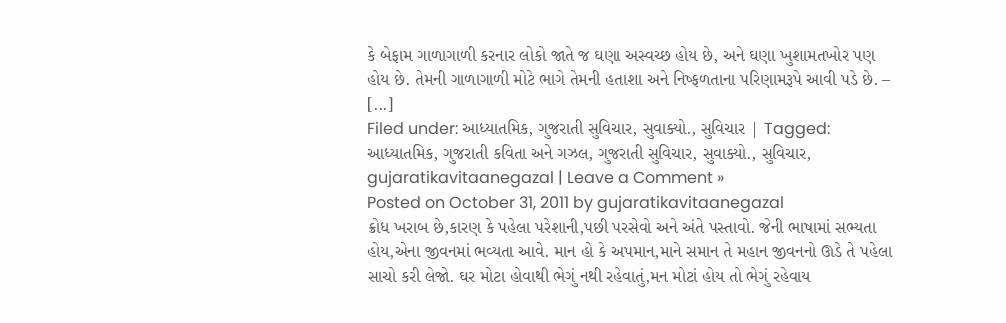કે બેફામ ગાળાગાળી કરનાર લોકો જાતે જ ઘણા અસ્વચ્છ હોય છે, અને ઘણા ખુશામતખોર પણ હોય છે. તેમની ગાળાગાળી મોટે ભાગે તેમની હતાશા અને નિષ્ફળતાના પરિણામરૂપે આવી પડે છે. – [...]
Filed under: આધ્યાતમિક, ગુજરાતી સુવિચાર, સુવાક્યો., સુવિચાર | Tagged: આધ્યાતમિક, ગુજરાતી કવિતા અને ગઝલ, ગુજરાતી સુવિચાર, સુવાક્યો., સુવિચાર, gujaratikavitaanegazal | Leave a Comment »
Posted on October 31, 2011 by gujaratikavitaanegazal
ક્રોધ ખરાબ છે,કારણ કે પહેલા પરેશાની,પછી પરસેવો અને અંતે પસ્તાવો. જેની ભાષામાં સભ્યતા હોય,એના જીવનમાં ભવ્યતા આવે. માન હો કે અપમાન,માને સમાન તે મહાન જીવનનો ઊડે તે પહેલા સાચો કરી લેજો. ઘર મોટા હોવાથી ભેગું નથી રહેવાતું,મન મોટાં હોય તો ભેગું રહેવાય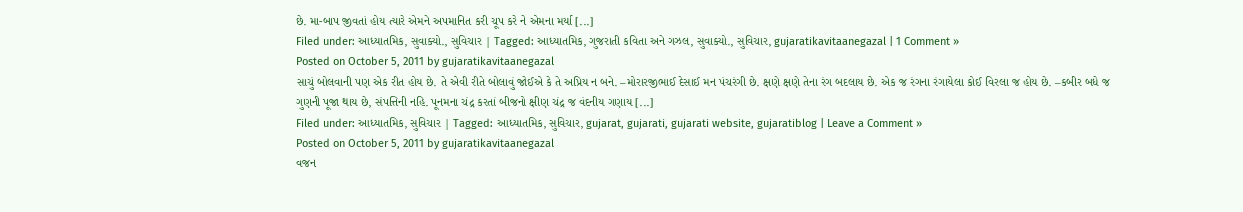છે. મા-બાપ જીવતાં હોય ત્યારે એમને અપમાનિત કરી ચૂપ કરે ને એમના મર્યા [...]
Filed under: આધ્યાતમિક, સુવાક્યો., સુવિચાર | Tagged: આધ્યાતમિક, ગુજરાતી કવિતા અને ગઝલ, સુવાક્યો., સુવિચાર, gujaratikavitaanegazal | 1 Comment »
Posted on October 5, 2011 by gujaratikavitaanegazal
સાચું બોલવાની પણ એક રીત હોય છે. તે એવી રીતે બોલાવું જોઈએ કે તે અપ્રિય ન બને. –મોરારજીભાઈ દેસાઈ મન પંચરંગી છે. ક્ષણે ક્ષણે તેના રંગ બદલાય છે. એક જ રંગના રંગાયેલા કોઈ વિરલા જ હોય છે. –કબીર બધે જ ગુણની પૂજા થાય છે, સંપત્તિની નહિ. પૂનમના ચંદ્ર કરતાં બીજનો ક્ષીણ ચંદ્ર જ વંદનીય ગણાય [...]
Filed under: આધ્યાતમિક, સુવિચાર | Tagged: આધ્યાતમિક, સુવિચાર, gujarat, gujarati, gujarati website, gujaratiblog | Leave a Comment »
Posted on October 5, 2011 by gujaratikavitaanegazal
વજન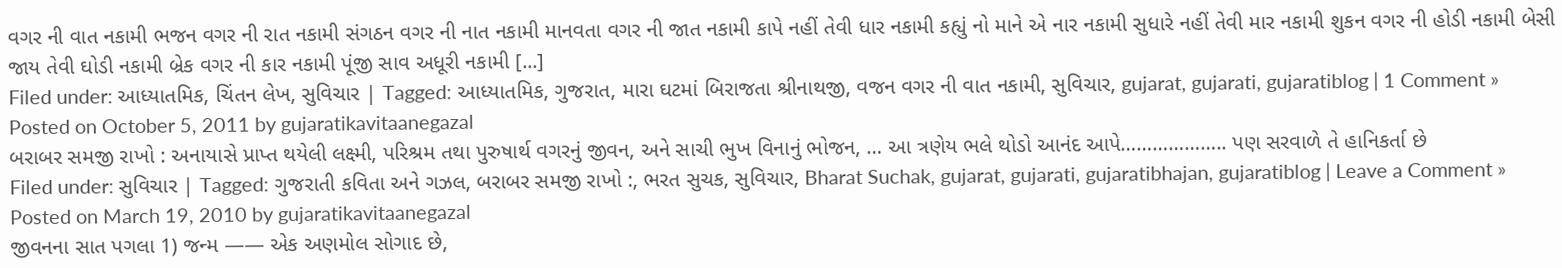વગર ની વાત નકામી ભજન વગર ની રાત નકામી સંગઠન વગર ની નાત નકામી માનવતા વગર ની જાત નકામી કાપે નહીં તેવી ધાર નકામી કહ્યું નો માને એ નાર નકામી સુધારે નહીં તેવી માર નકામી શુકન વગર ની હોડી નકામી બેસી જાય તેવી ઘોડી નકામી બ્રેક વગર ની કાર નકામી પૂંજી સાવ અધૂરી નકામી [...]
Filed under: આધ્યાતમિક, ચિંતન લેખ, સુવિચાર | Tagged: આધ્યાતમિક, ગુજરાત, મારા ઘટમાં બિરાજતા શ્રીનાથજી, વજન વગર ની વાત નકામી, સુવિચાર, gujarat, gujarati, gujaratiblog | 1 Comment »
Posted on October 5, 2011 by gujaratikavitaanegazal
બરાબર સમજી રાખો : અનાયાસે પ્રાપ્ત થયેલી લક્ષ્મી, પરિશ્રમ તથા પુરુષાર્થ વગરનું જીવન, અને સાચી ભુખ વિનાનું ભોજન, … આ ત્રણેય ભલે થોડો આનંદ આપે……………….. પણ સરવાળે તે હાનિકર્તા છે
Filed under: સુવિચાર | Tagged: ગુજરાતી કવિતા અને ગઝલ, બરાબર સમજી રાખો :, ભરત સુચક, સુવિચાર, Bharat Suchak, gujarat, gujarati, gujaratibhajan, gujaratiblog | Leave a Comment »
Posted on March 19, 2010 by gujaratikavitaanegazal
જીવનના સાત પગલા 1) જન્મ —— એક અણમોલ સોગાદ છે,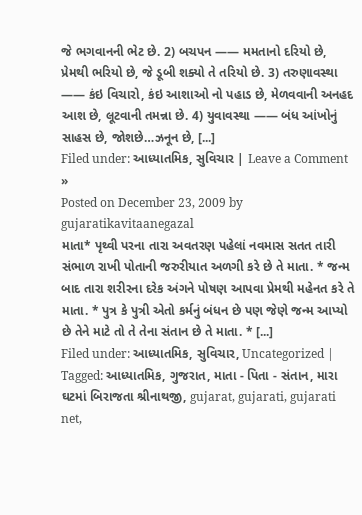જે ભગવાનની ભેટ છે. 2) બચપન —— મમતાનો દરિયો છે, પ્રેમથી ભરિયો છે, જે ડૂબી શક્યો તે તરિયો છે. 3) તરુણાવસ્થા —— કંઇ વિચારો, કંઇ આશાઓ નો પહાડ છે, મેળવવાની અનહદ આશ છે, લૂટવાની તમન્ના છે. 4) યુવાવસ્થા —— બંધ આંખોનું સાહસ છે, જોશછે…ઝનૂન છે, [...]
Filed under: આધ્યાતમિક, સુવિચાર | Leave a Comment »
Posted on December 23, 2009 by gujaratikavitaanegazal
માતા* પૃથ્વી પરના તારા અવતરણ પહેલાં નવમાસ સતત તારી સંભાળ રાખી પોતાની જરુરીયાત અળગી કરે છે તે માતા. * જન્મ બાદ તારા શરીરના દરેક અંગને પોષણ આપવા પ્રેમથી મહેનત કરે તે માતા. * પુત્ર કે પુત્રી એતો કર્મનું બંધન છે પણ જેણે જન્મ આપ્યો છે તેને માટે તો તે તેના સંતાન છે તે માતા. * [...]
Filed under: આધ્યાતમિક, સુવિચાર, Uncategorized | Tagged: આધ્યાતમિક, ગુજરાત, માતા - પિતા - સંતાન, મારા ઘટમાં બિરાજતા શ્રીનાથજી, gujarat, gujarati, gujarati net,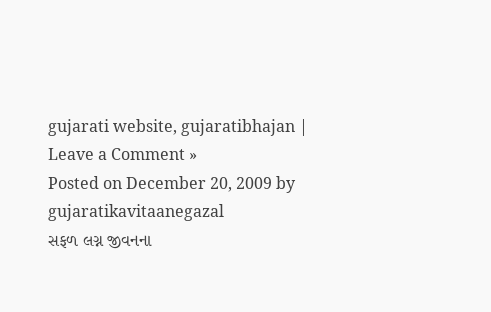gujarati website, gujaratibhajan | Leave a Comment »
Posted on December 20, 2009 by gujaratikavitaanegazal
સફળ લગ્ન જીવનના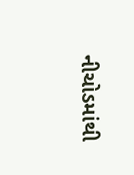નીચોડમાંથી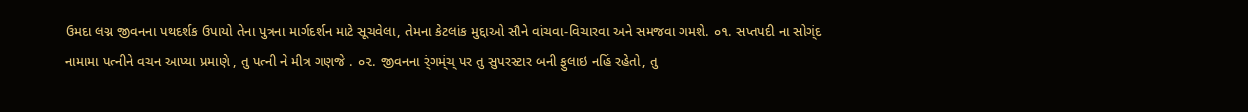ઉમદા લગ્ન જીવનના પથદર્શક ઉપાયો તેના પુત્રના માર્ગદર્શન માટે સૂચવેલા, તેમના કેટલાંક મુદ્દાઓ સૌને વાંચવા-વિચારવા અને સમજવા ગમશે. ૦૧. સપ્તપદી ના સોગ્ંદ નામામા પત્નીને વચન આપ્યા પ્રમાણે , તુ પત્ની ને મીત્ર ગણજે . ૦૨. જીવનના ર્ંગમ્ંચ્ પર તુ સુપરસ્ટાર બની ફુલાઇ નહિં રહેતો, તુ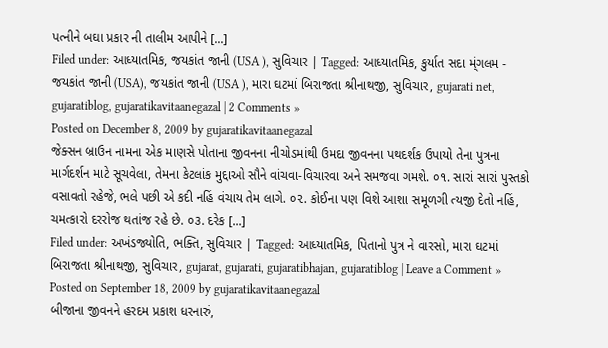પત્નીને બઘા પ્રકાર ની તાલીમ આપીને [...]
Filed under: આધ્યાતમિક, જયકાંત જાની (USA ), સુવિચાર | Tagged: આધ્યાતમિક, કુર્યાત સદા મ્ંગલમ - જયકાંત જાની (USA), જયકાંત જાની (USA ), મારા ઘટમાં બિરાજતા શ્રીનાથજી, સુવિચાર, gujarati net, gujaratiblog, gujaratikavitaanegazal | 2 Comments »
Posted on December 8, 2009 by gujaratikavitaanegazal
જેક્સન બ્રાઉન નામના એક માણસે પોતાના જીવનના નીચોડમાંથી ઉમદા જીવનના પથદર્શક ઉપાયો તેના પુત્રના માર્ગદર્શન માટે સૂચવેલા, તેમના કેટલાંક મુદ્દાઓ સૌને વાંચવા-વિચારવા અને સમજવા ગમશે. ૦૧. સારાં સારાં પુસ્તકો વસાવતો રહેજે, ભલે પછી એ કદી નહિં વંચાય તેમ લાગે. ૦૨. કોઈના પણ વિશે આશા સમૂળગી ત્યજી દેતો નહિં, ચમત્કારો દરરોજ થતાંજ રહે છે. ૦૩. દરેક [...]
Filed under: અખંડજ્યોતિ, ભક્તિ, સુવિચાર | Tagged: આધ્યાતમિક, પિતાનો પુત્ર ને વારસો, મારા ઘટમાં બિરાજતા શ્રીનાથજી, સુવિચાર, gujarat, gujarati, gujaratibhajan, gujaratiblog | Leave a Comment »
Posted on September 18, 2009 by gujaratikavitaanegazal
બીજાના જીવનને હરદમ પ્રકાશ ધરનારું,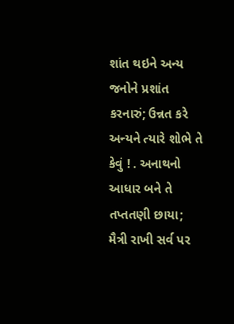શાંત થઇને અન્ય જનોને પ્રશાંત કરનારું; ઉન્નત કરે અન્યને ત્યારે શોભે તે કેવું ! . અનાથનો આધાર બને તે તપ્તતણી છાયા; મૈત્રી રાખી સર્વ પર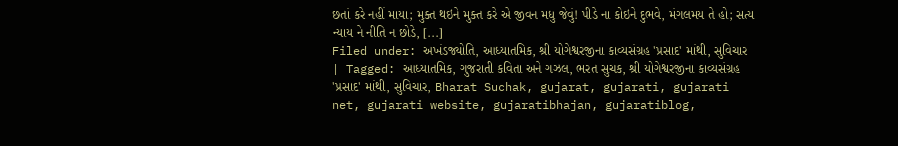છતાં કરે નહીં માયા; મુક્ત થઇને મુક્ત કરે એ જીવન મધુ જેવું! પીડે ના કોઇને દુભવે, મંગલમય તે હો; સત્ય ન્યાય ને નીતિ ન છોડે, [...]
Filed under: અખંડજ્યોતિ, આધ્યાતમિક, શ્રી યોગેશ્વરજીના કાવ્યસંગ્રહ 'પ્રસાદ' માંથી, સુવિચાર | Tagged: આધ્યાતમિક, ગુજરાતી કવિતા અને ગઝલ, ભરત સુચક, શ્રી યોગેશ્વરજીના કાવ્યસંગ્રહ 'પ્રસાદ' માંથી, સુવિચાર, Bharat Suchak, gujarat, gujarati, gujarati net, gujarati website, gujaratibhajan, gujaratiblog,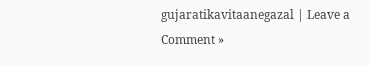gujaratikavitaanegazal | Leave a Comment »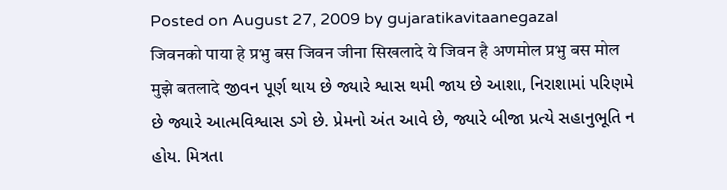Posted on August 27, 2009 by gujaratikavitaanegazal
जिवनको पाया हे प्रभु बस जिवन जीना सिखलादे ये जिवन है अणमोल प्रभु बस मोल मुझे बतलादे જીવન પૂર્ણ થાય છે જ્યારે શ્વાસ થમી જાય છે આશા, નિરાશામાં પરિણમે છે જ્યારે આત્મવિશ્વાસ ડગે છે. પ્રેમનો અંત આવે છે, જ્યારે બીજા પ્રત્યે સહાનુભૂતિ ન હોય. મિત્રતા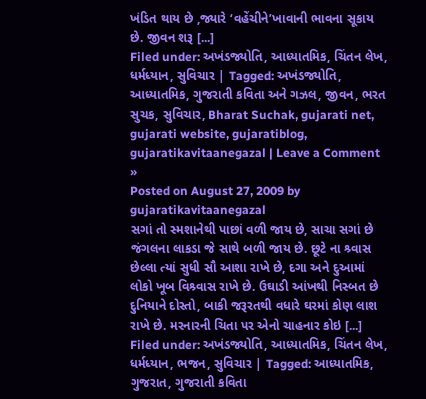ખંડિત થાય છે ,જ્યારે ‘વહેંચીને’ખાવાની ભાવના સૂકાય છે. જીવન શરૂ [...]
Filed under: અખંડજ્યોતિ, આધ્યાતમિક, ચિંતન લેખ, ધર્મધ્યાન, સુવિચાર | Tagged: અખંડજ્યોતિ, આધ્યાતમિક, ગુજરાતી કવિતા અને ગઝલ, જીવન, ભરત સુચક, સુવિચાર, Bharat Suchak, gujarati net, gujarati website, gujaratiblog, gujaratikavitaanegazal | Leave a Comment »
Posted on August 27, 2009 by gujaratikavitaanegazal
સગાં તો સ્મશાનેથી પાછાં વળી જાય છે, સાચા સગાં છે જંગલના લાકડા જે સાથે બળી જાય છે. છૂટે ના શ્ર્વાસ છેલ્લા ત્યાં સુધી સૌ આશા રાખે છે, દગા અને દુઆમાં લોકો ખૂબ વિશ્ર્વાસ રાખે છે. ઉઘાડી આંખથી નિસ્બત છે દુનિયાને દોસ્તો, બાકી જરૂરતથી વધારે ઘરમાં કોણ લાશ રાખે છે. મરનારની ચિતા પર એનો ચાહનાર કોઇ [...]
Filed under: અખંડજ્યોતિ, આધ્યાતમિક, ચિંતન લેખ, ધર્મધ્યાન, ભજન, સુવિચાર | Tagged: આધ્યાતમિક, ગુજરાત, ગુજરાતી કવિતા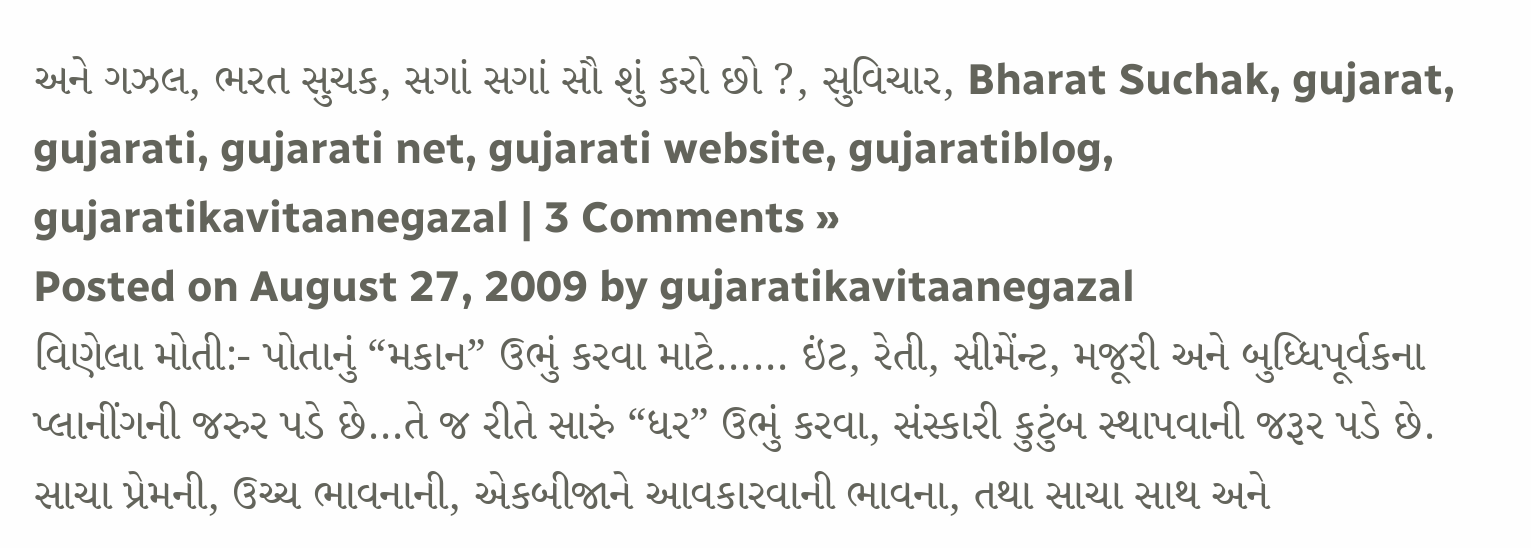અને ગઝલ, ભરત સુચક, સગાં સગાં સૌ શું કરો છો ?, સુવિચાર, Bharat Suchak, gujarat, gujarati, gujarati net, gujarati website, gujaratiblog, gujaratikavitaanegazal | 3 Comments »
Posted on August 27, 2009 by gujaratikavitaanegazal
વિણેલા મોતી:- પોતાનું “મકાન” ઉભું કરવા માટે…… ઇંટ, રેતી, સીમેંન્ટ, મજૂરી અને બુધ્ધિપૂર્વકના પ્લાનીંગની જરુર પડે છે…તે જ રીતે સારું “ધર” ઉભું કરવા, સંસ્કારી કુટુંબ સ્થાપવાની જરૂર પડે છે. સાચા પ્રેમની, ઉચ્ચ ભાવનાની, એકબીજાને આવકારવાની ભાવના, તથા સાચા સાથ અને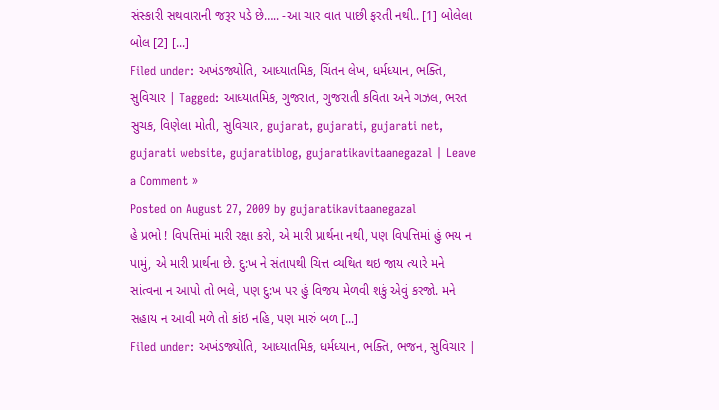સંસ્કારી સથવારાની જરૂર પડે છે….. -આ ચાર વાત પાછી ફરતી નથી.. [1] બોલેલા બોલ [2] [...]
Filed under: અખંડજ્યોતિ, આધ્યાતમિક, ચિંતન લેખ, ધર્મધ્યાન, ભક્તિ, સુવિચાર | Tagged: આધ્યાતમિક, ગુજરાત, ગુજરાતી કવિતા અને ગઝલ, ભરત સુચક, વિણેલા મોતી, સુવિચાર, gujarat, gujarati, gujarati net, gujarati website, gujaratiblog, gujaratikavitaanegazal | Leave a Comment »
Posted on August 27, 2009 by gujaratikavitaanegazal
હે પ્રભો ! વિપત્તિમાં મારી રક્ષા કરો, એ મારી પ્રાર્થના નથી, પણ વિપત્તિમાં હું ભય ન પામું, એ મારી પ્રાર્થના છે. દુ:ખ ને સંતાપથી ચિત્ત વ્યથિત થઇ જાય ત્યારે મને સાંત્વના ન આપો તો ભલે, પણ દુ:ખ પર હું વિજય મેળવી શકું એવું કરજો. મને સહાય ન આવી મળે તો કાંઇ નહિ, પણ મારું બળ [...]
Filed under: અખંડજ્યોતિ, આધ્યાતમિક, ધર્મધ્યાન, ભક્તિ, ભજન, સુવિચાર |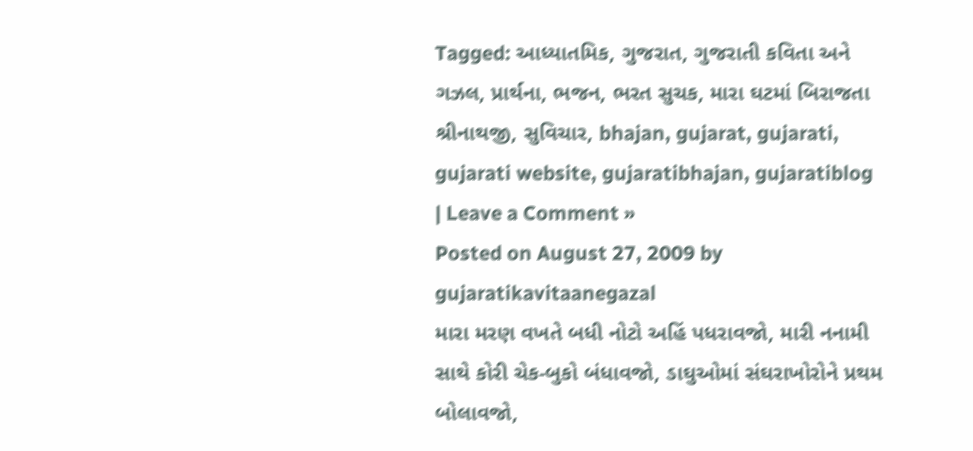Tagged: આધ્યાતમિક, ગુજરાત, ગુજરાતી કવિતા અને ગઝલ, પ્રાર્થના, ભજન, ભરત સુચક, મારા ઘટમાં બિરાજતા શ્રીનાથજી, સુવિચાર, bhajan, gujarat, gujarati, gujarati website, gujaratibhajan, gujaratiblog | Leave a Comment »
Posted on August 27, 2009 by gujaratikavitaanegazal
મારા મરણ વખતે બધી નોટો અહિં પધરાવજો, મારી નનામી સાથે કોરી ચેક-બુકો બંધાવજો, ડાઘુઓમાં સંઘરાખોરોને પ્રથમ બોલાવજો,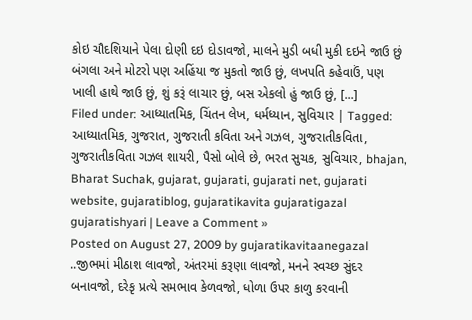કોઇ ચૌદશિયાને પેલા દોણી દઇ દોડાવજો, માલને મુડી બધી મુકી દઇને જાઉ છું બંગલા અને મોટરો પણ અહિંયા જ મુકતો જાઉ છું, લખપતિ કહેવાઉં, પણ ખાલી હાથે જાઉ છું, શું કરૂં લાચાર છું, બસ એકલો હું જાઉ છું, [...]
Filed under: આધ્યાતમિક, ચિંતન લેખ, ધર્મધ્યાન, સુવિચાર | Tagged: આધ્યાતમિક, ગુજરાત, ગુજરાતી કવિતા અને ગઝલ, ગુજરાતીકવિતા, ગુજરાતીકવિતા ગઝલ શાયરી, પૈસો બોલે છે, ભરત સુચક, સુવિચાર, bhajan, Bharat Suchak, gujarat, gujarati, gujarati net, gujarati website, gujaratiblog, gujaratikavita gujaratigazal gujaratishyari | Leave a Comment »
Posted on August 27, 2009 by gujaratikavitaanegazal
..જીભમાં મીઠાશ લાવજો, અંતરમાં કરૂણા લાવજો, મનને સ્વચ્છ સુંદર બનાવજો, દરેકૃ પ્રત્યે સમભાવ કેળવજો, ધોળા ઉપર કાળુ કરવાની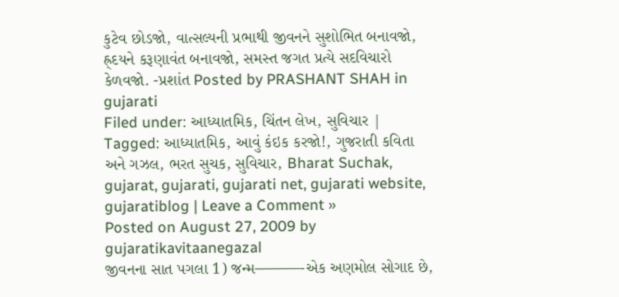કુટેવ છોડજો, વાત્સલ્યની પ્રભાથી જીવનને સુશોભિત બનાવજો, હ્ર્દયને કરૂણાવંત બનાવજો, સમસ્ત જગત પ્રત્યે સદવિચારો કેળવજો. -પ્રશાંત Posted by PRASHANT SHAH in gujarati
Filed under: આધ્યાતમિક, ચિંતન લેખ, સુવિચાર | Tagged: આધ્યાતમિક, આવું કંઇક કરજો!, ગુજરાતી કવિતા અને ગઝલ, ભરત સુચક, સુવિચાર, Bharat Suchak, gujarat, gujarati, gujarati net, gujarati website, gujaratiblog | Leave a Comment »
Posted on August 27, 2009 by gujaratikavitaanegazal
જીવનના સાત પગલા 1) જન્મ———-એક અણમોલ સોગાદ છે,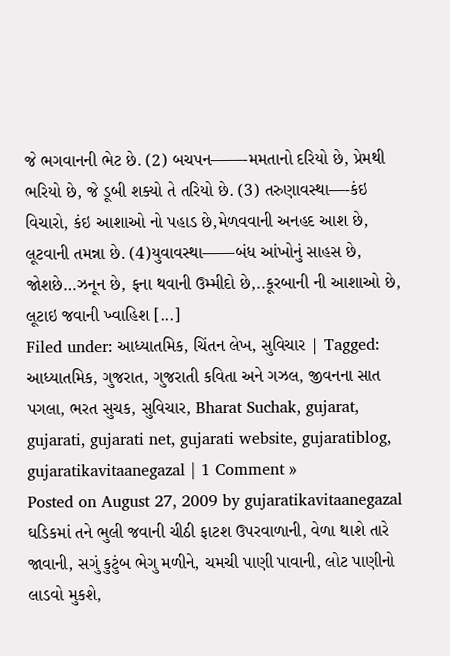જે ભગવાનની ભેટ છે. (2) બચપન——-મમતાનો દરિયો છે, પ્રેમથી ભરિયો છે, જે ડૂબી શક્યો તે તરિયો છે. (3) તરુણાવસ્થા—-કંઇ વિચારો, કંઇ આશાઓ નો પહાડ છે,મેળવવાની અનહદ આશ છે, લૂટવાની તમન્ના છે. (4)યુવાવસ્થા——બંધ આંખોનું સાહસ છે, જોશછે…ઝનૂન છે, ફના થવાની ઉમ્મીદો છે,..કૂરબાની ની આશાઓ છે, લૂટાઇ જવાની ખ્વાહિશ [...]
Filed under: આધ્યાતમિક, ચિંતન લેખ, સુવિચાર | Tagged: આધ્યાતમિક, ગુજરાત, ગુજરાતી કવિતા અને ગઝલ, જીવનના સાત પગલા, ભરત સુચક, સુવિચાર, Bharat Suchak, gujarat, gujarati, gujarati net, gujarati website, gujaratiblog, gujaratikavitaanegazal | 1 Comment »
Posted on August 27, 2009 by gujaratikavitaanegazal
ઘડિકમાં તને ભુલી જવાની ચીઠી ફાટશ ઉપરવાળાની, વેળા થાશે તારે જાવાની, સગું કુટુંબ ભેગુ મળીને, ચમચી પાણી પાવાની, લોટ પાણીનો લાડવો મુકશે,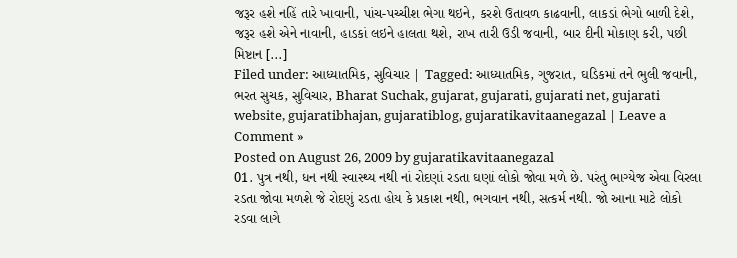જરૂર હશે નહિં તારે ખાવાની, પાંચ-પચ્ચીશ ભેગા થઇને, કરશે ઉતાવળ કાઢવાની, લાકડાં ભેગો બાળી દેશે, જરૂર હશે એને નાવાની, હાડકાં લઇને હાલતા થશે, રાખ તારી ઉડી જવાની, બાર દીની મોકાણ કરી, પછી મિષ્ટાન [...]
Filed under: આધ્યાતમિક, સુવિચાર | Tagged: આધ્યાતમિક, ગુજરાત, ઘડિકમાં તને ભુલી જવાની, ભરત સુચક, સુવિચાર, Bharat Suchak, gujarat, gujarati, gujarati net, gujarati website, gujaratibhajan, gujaratiblog, gujaratikavitaanegazal | Leave a Comment »
Posted on August 26, 2009 by gujaratikavitaanegazal
01. પુત્ર નથી, ધન નથી સ્વાસ્થ્ય નથી નાં રોદણાં રડતા ઘણાં લોકો જોવા મળે છે. પરંતુ ભાગ્યેજ એવા વિરલા રડતા જોવા મળશે જે રોદણું રડતા હોય કે પ્રકાશ નથી, ભગવાન નથી, સત્કર્મ નથી. જો આના માટે લોકો રડવા લાગે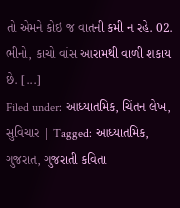તો એમને કોઇ જ વાતની કમી ન રહે. 02. ભીનો, કાચો વાંસ આરામથી વાળી શકાય છે. [...]
Filed under: આધ્યાતમિક, ચિંતન લેખ, સુવિચાર | Tagged: આધ્યાતમિક, ગુજરાત, ગુજરાતી કવિતા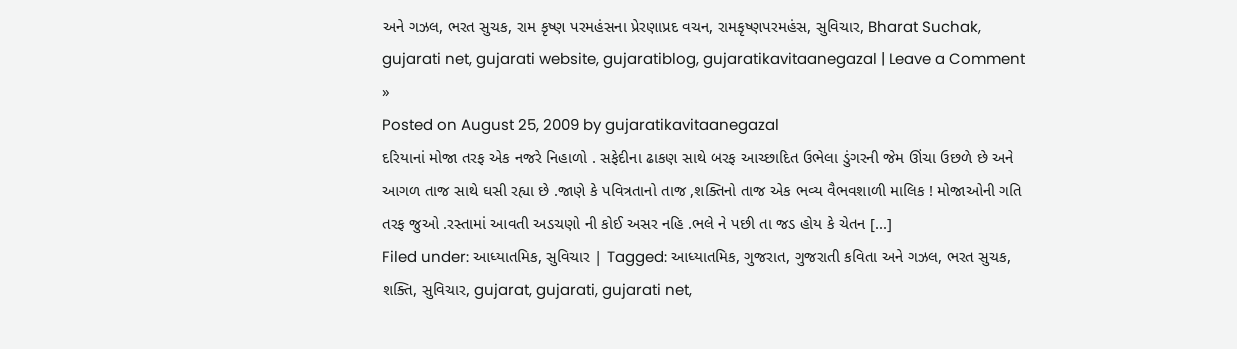અને ગઝલ, ભરત સુચક, રામ કૃષ્ણ પરમહંસના પ્રેરણાપ્રદ વચન, રામકૃષ્ણપરમહંસ, સુવિચાર, Bharat Suchak, gujarati net, gujarati website, gujaratiblog, gujaratikavitaanegazal | Leave a Comment »
Posted on August 25, 2009 by gujaratikavitaanegazal
દરિયાનાં મોજા તરફ એક નજરે નિહાળો . સફેદીના ઢાકણ સાથે બરફ આચ્છાદિત ઉભેલા ડુંગરની જેમ ઊંચા ઉછળે છે અને આગળ તાજ સાથે ઘસી રહ્યા છે .જાણે કે પવિત્રતાનો તાજ ,શક્તિનો તાજ એક ભવ્ય વૈભવશાળી માલિક ! મોજાઓની ગતિ તરફ જુઓ .રસ્તામાં આવતી અડચણો ની કોઈ અસર નહિ .ભલે ને પછી તા જડ હોય કે ચેતન [...]
Filed under: આધ્યાતમિક, સુવિચાર | Tagged: આધ્યાતમિક, ગુજરાત, ગુજરાતી કવિતા અને ગઝલ, ભરત સુચક, શક્તિ, સુવિચાર, gujarat, gujarati, gujarati net,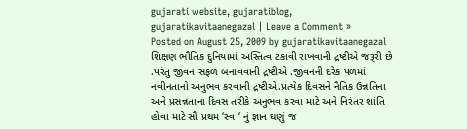gujarati website, gujaratiblog, gujaratikavitaanegazal | Leave a Comment »
Posted on August 25, 2009 by gujaratikavitaanegazal
શિક્ષણ ભૌતિક દુનિયામાં અસ્તિત્વ ટકાવી રાખવાની દ્રષ્ટીએ જરૂરી છે .પરંતુ જીવન સફળ બનાવવાની દ્રષ્ટીએ .જીવનની દરેક પળમાં નવીનતાનો અનુભવ કરવાની દ્રષ્ટીએ.પ્રત્યેક દિવસને નૈતિક ઉન્નતિના અને પ્રસન્નતાના દિવસ તરીકે અનુભવ કરવા માટે અને નિરંતર શાંતિ હોવા માટે સૌ પ્રથમ ‘સ્વ ‘ નું જ્ઞાન ઘણું જ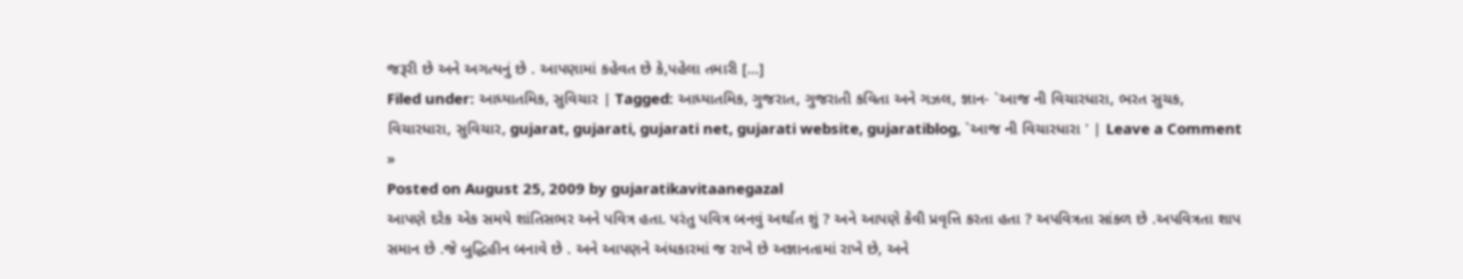જરૂરી છે અને અગત્યનું છે . આપણામાં કહેવત છે કે,પહેલા તમારી [...]
Filed under: આધ્યાતમિક, સુવિચાર | Tagged: આધ્યાતમિક, ગુજરાત, ગુજરાતી કવિતા અને ગઝલ, જ્ઞાન- `આજ ની વિચારધારા, ભરત સુચક, વિચારધારા, સુવિચાર, gujarat, gujarati, gujarati net, gujarati website, gujaratiblog, `આજ ની વિચારધારા ' | Leave a Comment »
Posted on August 25, 2009 by gujaratikavitaanegazal
આપણે દરેક એક સમયે શાંતિસભર અને પવિત્ર હતા. પરંતુ પવિત્ર બનવું અર્થાત શું ? અને આપણે કેવી પ્રવૃત્તિ કરતા હતા ? અપવિત્રતા સાંકળ છે .અપવિત્રતા શાપ સમાન છે .જે બુદ્ધિહીન બનાવે છે . અને આપણને અંધકારમાં જ રાખે છે અજ્ઞાનતામાં રાખે છે, અને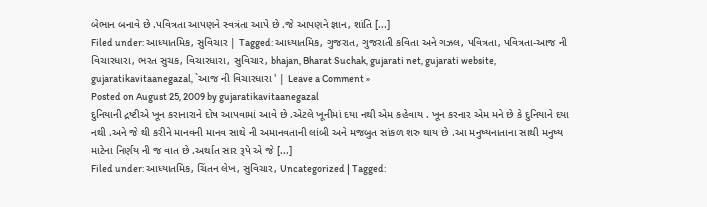બેભાન બનાવે છે .પવિત્રતા આપણને સ્વત્રંતા આપે છે .જે આપણને જ્ઞાન, શાંતિ [...]
Filed under: આધ્યાતમિક, સુવિચાર | Tagged: આધ્યાતમિક, ગુજરાત, ગુજરાતી કવિતા અને ગઝલ, પવિત્રતા, પવિત્રતા-આજ ની વિચારધારા, ભરત સુચક, વિચારધારા, સુવિચાર, bhajan, Bharat Suchak, gujarati net, gujarati website, gujaratikavitaanegazal, `આજ ની વિચારધારા ' | Leave a Comment »
Posted on August 25, 2009 by gujaratikavitaanegazal
દુનિયાની દ્રષ્ટીએ ખૂન કરાનારાને દોષ આપવામાં આવે છે .એટલે ખૂનીમાં દયા નથી એમ કહેવાય . ખૂન કરનાર એમ મને છે કે દુનિયાને દયા નથી .અને જે થી કરીને માનવની માનવ સાથે ની અમાનવતાની લાંબી અને મજબુત સાંકળ શરુ થાય છે .આ મનુષ્યનાતાના સાથી મનુષ્ય માટેના નિર્ણય ની જ વાત છે .અર્થાત સાર રૂપે એ જે [...]
Filed under: આધ્યાતમિક, ચિંતન લેખ, સુવિચાર, Uncategorized | Tagged: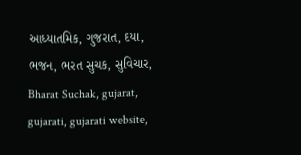આધ્યાતમિક, ગુજરાત, દયા, ભજન, ભરત સુચક, સુવિચાર, Bharat Suchak, gujarat, gujarati, gujarati website,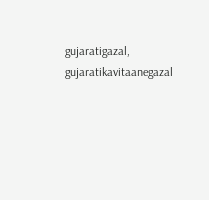gujaratigazal, gujaratikavitaanegazal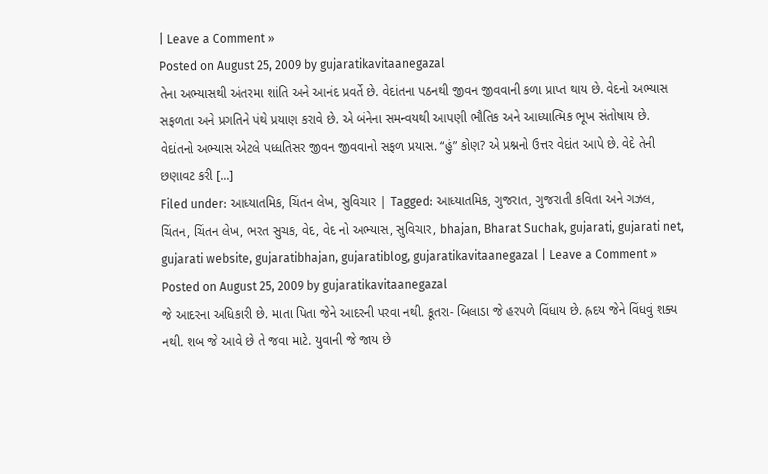| Leave a Comment »
Posted on August 25, 2009 by gujaratikavitaanegazal
તેના અભ્યાસથી અંતરમા શાંતિ અને આનંદ પ્રવર્તે છે. વેદાંતના પઠનથી જીવન જીવવાની કળા પ્રાપ્ત થાય છે. વેદનો અભ્યાસ સફળતા અને પ્રગતિને પંથે પ્રયાણ કરાવે છે. એ બંનેના સમન્વયથી આપણી ભૌતિક અને આધ્યાત્મિક ભૂખ સંતોષાય છે. વેદાંતનો અભ્યાસ એટલે પધ્ધતિસર જીવન જીવવાનો સફળ પ્રયાસ. “હું” કોણ? એ પ્રશ્નનો ઉત્તર વેદાંત આપે છે. વેદે તેની છણાવટ કરી [...]
Filed under: આધ્યાતમિક, ચિંતન લેખ, સુવિચાર | Tagged: આધ્યાતમિક, ગુજરાત, ગુજરાતી કવિતા અને ગઝલ, ચિંતન, ચિંતન લેખ, ભરત સુચક, વેદ, વેદ નો અભ્યાસ, સુવિચાર, bhajan, Bharat Suchak, gujarati, gujarati net, gujarati website, gujaratibhajan, gujaratiblog, gujaratikavitaanegazal | Leave a Comment »
Posted on August 25, 2009 by gujaratikavitaanegazal
જે આદરના અધિકારી છે. માતા પિતા જેને આદરની પરવા નથી. કૂતરા- બિલાડા જે હરપળે વિંધાય છે. હ્રદય જેને વિંધવું શક્ય નથી. શબ જે આવે છે તે જવા માટે. યુવાની જે જાય છે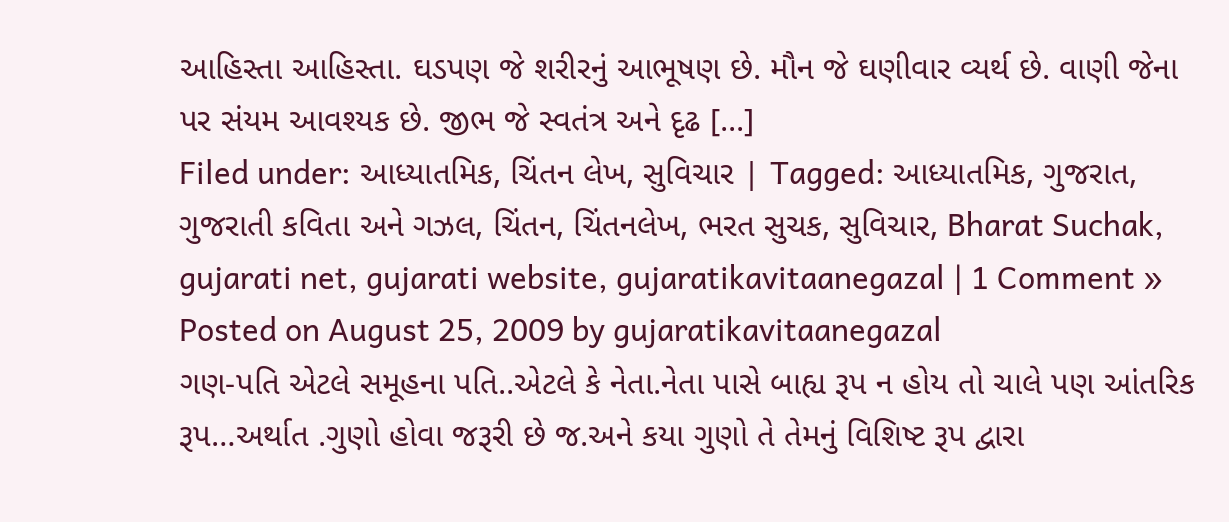આહિસ્તા આહિસ્તા. ઘડપણ જે શરીરનું આભૂષણ છે. મૌન જે ઘણીવાર વ્યર્થ છે. વાણી જેના પર સંયમ આવશ્યક છે. જીભ જે સ્વતંત્ર અને દૃઢ [...]
Filed under: આધ્યાતમિક, ચિંતન લેખ, સુવિચાર | Tagged: આધ્યાતમિક, ગુજરાત, ગુજરાતી કવિતા અને ગઝલ, ચિંતન, ચિંતનલેખ, ભરત સુચક, સુવિચાર, Bharat Suchak, gujarati net, gujarati website, gujaratikavitaanegazal | 1 Comment »
Posted on August 25, 2009 by gujaratikavitaanegazal
ગણ-પતિ એટલે સમૂહના પતિ..એટલે કે નેતા.નેતા પાસે બાહ્ય રૂપ ન હોય તો ચાલે પણ આંતરિક રૂપ…અર્થાત .ગુણો હોવા જરૂરી છે જ.અને કયા ગુણો તે તેમનું વિશિષ્ટ રૂપ દ્વારા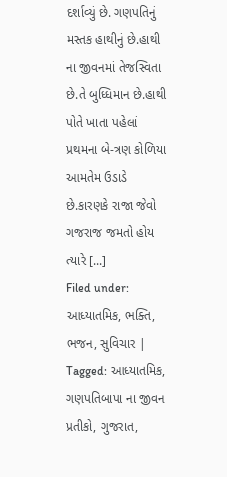દર્શાવ્યું છે. ગણપતિનું મસ્તક હાથીનું છે.હાથી ના જીવનમાં તેજસ્વિતા છે.તે બુધ્ધિમાન છે.હાથી પોતે ખાતા પહેલાં પ્રથમના બે-ત્રણ કોળિયા આમતેમ ઉડાડે છે.કારણકે રાજા જેવો ગજરાજ જમતો હોય ત્યારે [...]
Filed under: આધ્યાતમિક, ભક્તિ, ભજન, સુવિચાર | Tagged: આધ્યાતમિક, ગણપતિબાપા ના જીવન પ્રતીકો, ગુજરાત,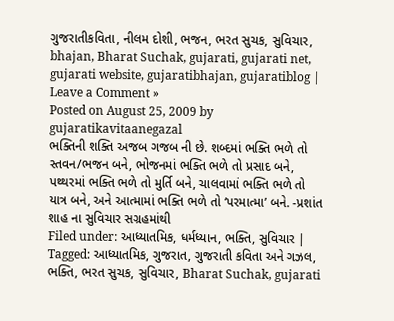ગુજરાતીકવિતા, નીલમ દોશી, ભજન, ભરત સુચક, સુવિચાર, bhajan, Bharat Suchak, gujarati, gujarati net, gujarati website, gujaratibhajan, gujaratiblog | Leave a Comment »
Posted on August 25, 2009 by gujaratikavitaanegazal
ભક્તિની શક્તિ અજબ ગજબ ની છે. શબ્દમાં ભક્તિ ભળે તો સ્તવન/ભજન બને, ભોજનમાં ભક્તિ ભળે તો પ્રસાદ બને, પથ્થરમાં ભક્તિ ભળે તો મુર્તિ બને, ચાલવામાં ભક્તિ ભળે તો યાત્ર બને, અને આત્મામાં ભક્તિ ભળે તો ‘પરમાત્મા’ બને. -પ્રશાંત શાહ ના સુવિચાર સગ્રહમાંથી
Filed under: આધ્યાતમિક, ધર્મધ્યાન, ભક્તિ, સુવિચાર | Tagged: આધ્યાતમિક, ગુજરાત, ગુજરાતી કવિતા અને ગઝલ, ભક્તિ, ભરત સુચક, સુવિચાર, Bharat Suchak, gujarati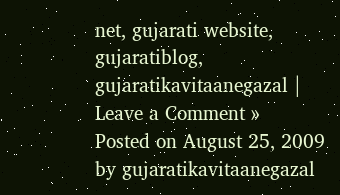net, gujarati website, gujaratiblog, gujaratikavitaanegazal | Leave a Comment »
Posted on August 25, 2009 by gujaratikavitaanegazal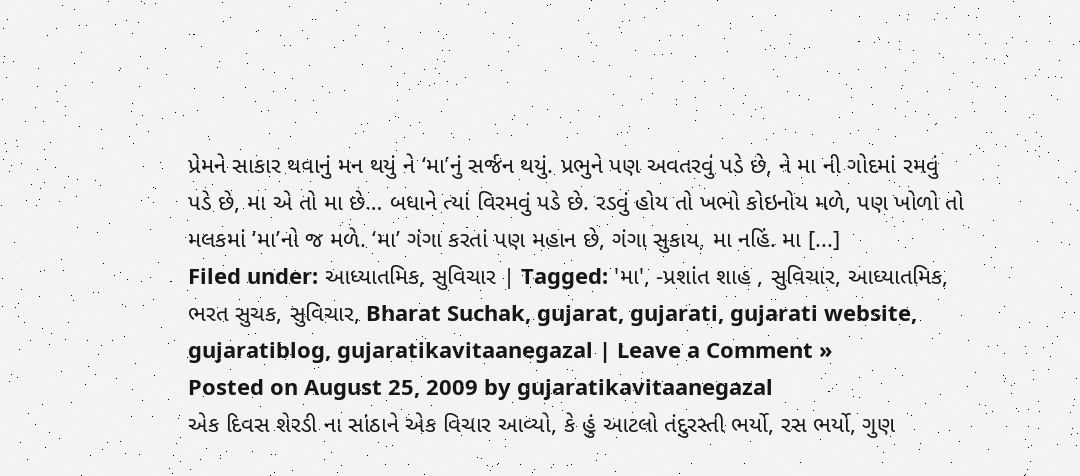પ્રેમને સાકાર થવાનું મન થયું ને ‘મા’નું સર્જન થયું. પ્રભુને પણ અવતરવું પડે છે, ને મા ની ગોદમાં રમવું પડે છે, મા એ તો મા છે… બધાને ત્યાં વિરમવું પડે છે. રડવું હોય તો ખભો કોઇનોય મળે, પણ ખોળો તો મલકમાં ‘મા’નો જ મળે. ‘મા’ ગંગા કરતાં પણ મહાન છે, ગંગા સુકાય, મા નહિં. મા [...]
Filed under: આધ્યાતમિક, સુવિચાર | Tagged: 'મા', -પ્રશાંત શાહ , સુવિચાર, આધ્યાતમિક, ભરત સુચક, સુવિચાર, Bharat Suchak, gujarat, gujarati, gujarati website, gujaratiblog, gujaratikavitaanegazal | Leave a Comment »
Posted on August 25, 2009 by gujaratikavitaanegazal
એક દિવસ શેરડી ના સાંઠાને એક વિચાર આવ્યો, કે હું આટલો તંદુરસ્તી ભર્યો, રસ ભર્યો, ગુણ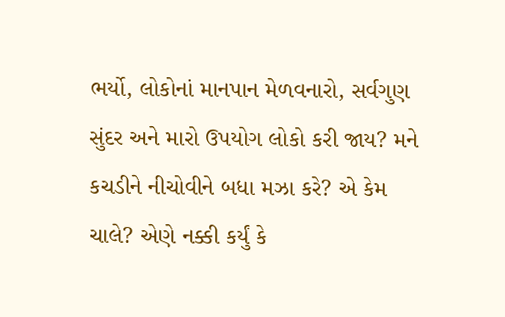ભર્યો, લોકોનાં માનપાન મેળવનારો, સર્વગુણ સુંદર અને મારો ઉપયોગ લોકો કરી જાય? મને કચડીને નીચોવીને બધા મઝા કરે? એ કેમ ચાલે? એણે નક્કી કર્યું કે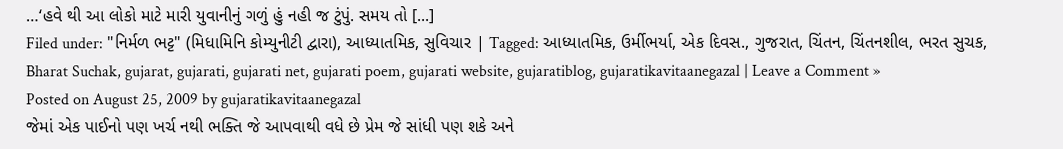…‘હવે થી આ લોકો માટે મારી યુવાનીનું ગળું હું નહી જ ટુંપું. સમય તો [...]
Filed under: "નિર્મળ ભટ્ટ" (મિધામિનિ કોમ્યુનીટી દ્વારા), આધ્યાતમિક, સુવિચાર | Tagged: આધ્યાતમિક, ઉર્મીભર્યા, એક દિવસ., ગુજરાત, ચિંતન, ચિંતનશીલ, ભરત સુચક, Bharat Suchak, gujarat, gujarati, gujarati net, gujarati poem, gujarati website, gujaratiblog, gujaratikavitaanegazal | Leave a Comment »
Posted on August 25, 2009 by gujaratikavitaanegazal
જેમાં એક પાઈનો પણ ખર્ચ નથી ભક્તિ જે આપવાથી વધે છે પ્રેમ જે સાંધી પણ શકે અને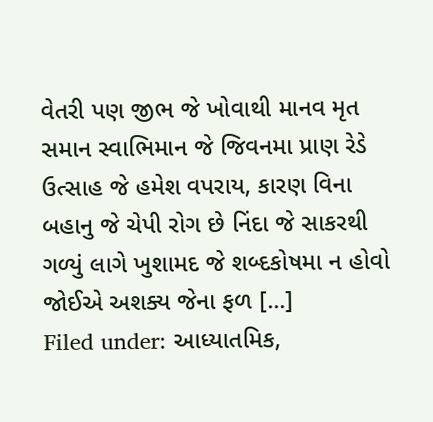વેતરી પણ જીભ જે ખોવાથી માનવ મૃત સમાન સ્વાભિમાન જે જિવનમા પ્રાણ રેડે ઉત્સાહ જે હમેશ વપરાય, કારણ વિના બહાનુ જે ચેપી રોગ છે નિંદા જે સાકરથી ગળ્યું લાગે ખુશામદ જે શબ્દકોષમા ન હોવો જોઈએ અશક્ય જેના ફળ [...]
Filed under: આધ્યાતમિક,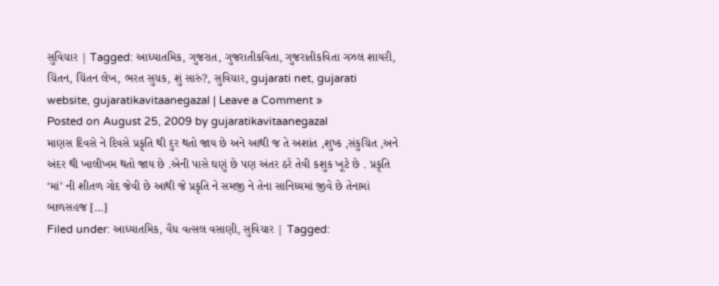સુવિચાર | Tagged: આધ્યાતમિક, ગુજરાત, ગુજરાતીકવિતા, ગુજરાતીકવિતા ગઝલ શાયરી, ચિંતન, ચિંતન લેખ, ભરત સુચક, શું સારું?, સુવિચાર, gujarati net, gujarati website, gujaratikavitaanegazal | Leave a Comment »
Posted on August 25, 2009 by gujaratikavitaanegazal
માણસ દિવસે ને દિવસે પ્રકૃતિ થી દુર થતો જાય છે અને આથી જ તે અશાંત ,શુષ્ક ,સંકુચિત ,અને અંદર થી ખાલીખમ થતો જાય છે .એની પાસે ઘણું છે પણ અંતર ઠરે તેવી કશુક ખૂટે છે . પ્રકૃતિ ‘માં’ ની શીતળ ગોદ જેવી છે આથી જે પ્રકૃતિ ને સમજી ને તેના સાનિધ્યમાં જીવે છે તેનામાં બાળસહજ [...]
Filed under: આધ્યાતમિક, વૈધ વત્સલ વસાણી, સુવિચાર | Tagged: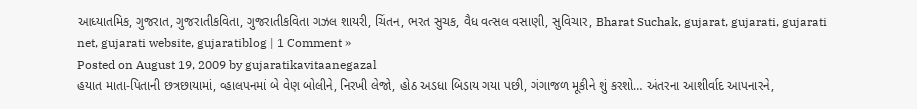આધ્યાતમિક, ગુજરાત, ગુજરાતીકવિતા, ગુજરાતીકવિતા ગઝલ શાયરી, ચિંતન, ભરત સુચક, વૈધ વત્સલ વસાણી, સુવિચાર, Bharat Suchak, gujarat, gujarati, gujarati net, gujarati website, gujaratiblog | 1 Comment »
Posted on August 19, 2009 by gujaratikavitaanegazal
હયાત માતા-પિતાની છત્રછાયામાં, વ્હાલપનમાં બે વેણ બોલીને, નિરખી લેજો, હોઠ અડધા બિડાય ગયા પછી, ગંગાજળ મૂકીને શું કરશો… અંતરના આશીર્વાદ આપનારને,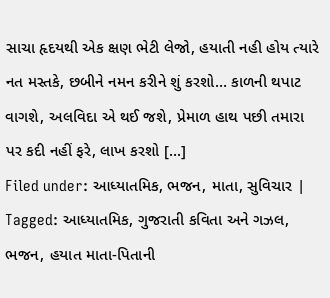સાચા હૃદયથી એક ક્ષણ ભેટી લેજો, હયાતી નહી હોય ત્યારે નત મસ્તકે, છબીને નમન કરીને શું કરશો… કાળની થપાટ વાગશે, અલવિદા એ થઈ જશે, પ્રેમાળ હાથ પછી તમારા પર કદી નહીં ફરે, લાખ કરશો [...]
Filed under: આધ્યાતમિક, ભજન, માતા, સુવિચાર | Tagged: આધ્યાતમિક, ગુજરાતી કવિતા અને ગઝલ, ભજન, હયાત માતા-પિતાની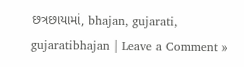છત્રછાયામાં, bhajan, gujarati, gujaratibhajan | Leave a Comment »